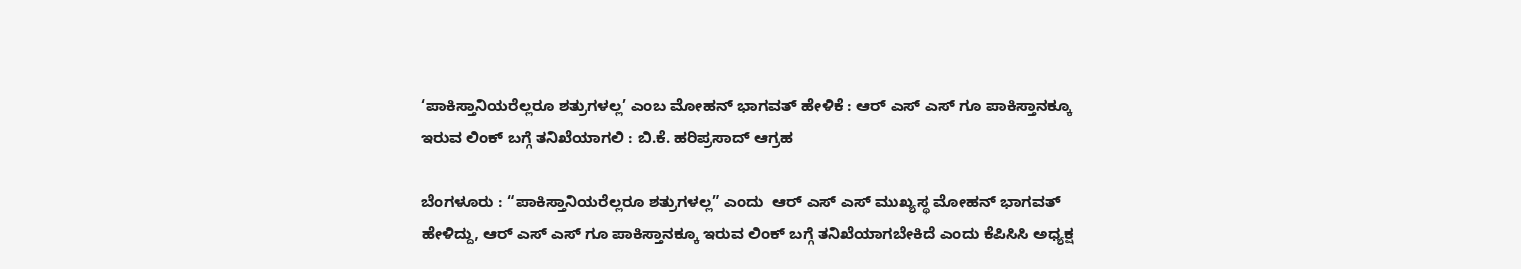‘ಪಾಕಿಸ್ತಾನಿಯರೆಲ್ಲರೂ ಶತ್ರುಗಳಲ್ಲ’ ಎಂಬ ಮೋಹನ್‌ ಭಾಗವತ್ ಹೇಳಿಕೆ : ಆರ್ ಎಸ್ ಎಸ್ ಗೂ ಪಾಕಿಸ್ತಾನಕ್ಕೂ ಇರುವ ಲಿಂಕ್ ಬಗ್ಗೆ ತನಿಖೆಯಾಗಲಿ : ಬಿ.ಕೆ. ಹರಿಪ್ರಸಾದ್‌ ಆಗ್ರಹ

ಬೆಂಗಳೂರು : “ಪಾಕಿಸ್ತಾನಿಯರೆಲ್ಲರೂ ಶತ್ರುಗಳಲ್ಲ” ಎಂದು  ಆರ್‌ ಎಸ್‌ ಎಸ್‌ ಮುಖ್ಯಸ್ಥ ಮೋಹನ್ ಭಾಗವತ್ ಹೇಳಿದ್ದು, ಆರ್ ಎಸ್ ಎಸ್ ಗೂ ಪಾಕಿಸ್ತಾನಕ್ಕೂ ಇರುವ ಲಿಂಕ್ ಬಗ್ಗೆ ತನಿಖೆಯಾಗಬೇಕಿದೆ ಎಂದು ಕೆಪಿಸಿಸಿ ಅಧ್ಯಕ್ಷ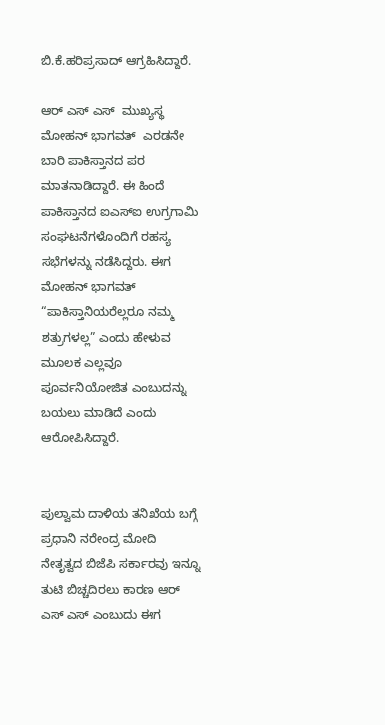ಬಿ.ಕೆ.ಹರಿಪ್ರಸಾದ್‌ ಆಗ್ರಹಿಸಿದ್ದಾರೆ.

ಆರ್ ಎಸ್ ಎಸ್  ಮುಖ್ಯಸ್ಥ ಮೋಹನ್ ಭಾಗವತ್  ಎರಡನೇ ಬಾರಿ ಪಾಕಿಸ್ತಾನದ ಪರ ಮಾತನಾಡಿದ್ದಾರೆ. ಈ ಹಿಂದೆ ಪಾಕಿಸ್ತಾನದ ಐಎಸ್‌ಐ ಉಗ್ರಗಾಮಿ ಸಂಘಟನೆಗಳೊಂದಿಗೆ ರಹಸ್ಯ ಸಭೆಗಳನ್ನು ನಡೆಸಿದ್ದರು. ಈಗ ಮೋಹನ್ ಭಾಗವತ್ “ಪಾಕಿಸ್ತಾನಿಯರೆಲ್ಲರೂ ನಮ್ಮ ಶತ್ರುಗಳಲ್ಲ” ಎಂದು ಹೇಳುವ ಮೂಲಕ ಎಲ್ಲವೂ ಪೂರ್ವನಿಯೋಜಿತ ಎಂಬುದನ್ನು ಬಯಲು ಮಾಡಿದೆ ಎಂದು ಆರೋಪಿಸಿದ್ದಾರೆ.


ಪುಲ್ವಾಮ ದಾಳಿಯ ತನಿಖೆಯ ಬಗ್ಗೆ ಪ್ರಧಾನಿ ನರೇಂದ್ರ ಮೋದಿ  ನೇತೃತ್ವದ ಬಿಜೆಪಿ ಸರ್ಕಾರವು ಇನ್ನೂ ತುಟಿ ಬಿಚ್ಚದಿರಲು ಕಾರಣ ಆರ್ ಎಸ್ ಎಸ್ ಎಂಬುದು ಈಗ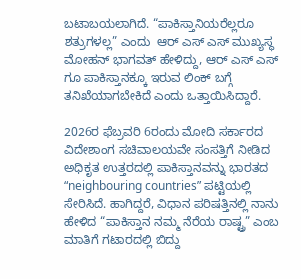ಬಟಾಬಯಲಾಗಿದೆ. “ಪಾಕಿಸ್ತಾನಿಯರೆಲ್ಲರೂ ಶತ್ರುಗಳಲ್ಲ” ಎಂದು  ಆರ್‌ ಎಸ್‌ ಎಸ್‌ ಮುಖ್ಯಸ್ಥ ಮೋಹನ್ ಭಾಗವತ್ ಹೇಳಿದ್ದು, ಆರ್ ಎಸ್ ಎಸ್ ಗೂ ಪಾಕಿಸ್ತಾನಕ್ಕೂ ಇರುವ ಲಿಂಕ್ ಬಗ್ಗೆ ತನಿಖೆಯಾಗಬೇಕಿದೆ ಎಂದು ಒತ್ತಾಯಿಸಿದ್ದಾರೆ.

2026ರ ಫೆಬ್ರವರಿ 6ರಂದು ಮೋದಿ ಸರ್ಕಾರದ ವಿದೇಶಾಂಗ ಸಚಿವಾಲಯವೇ ಸಂಸತ್ತಿಗೆ ನೀಡಿದ ಅಧಿಕೃತ ಉತ್ತರದಲ್ಲಿ ಪಾಕಿಸ್ತಾನವನ್ನು ಭಾರತದ “neighbouring countries” ಪಟ್ಟಿಯಲ್ಲಿ ಸೇರಿಸಿದೆ. ಹಾಗಿದ್ದರೆ, ವಿಧಾನ ಪರಿಷತ್ತಿನಲ್ಲಿ ನಾನು ಹೇಳಿದ “ಪಾಕಿಸ್ತಾನ ನಮ್ಮ ನೆರೆಯ ರಾಷ್ಟ್ರ” ಎಂಬ ಮಾತಿಗೆ ಗಟಾರದಲ್ಲಿ ಬಿದ್ದು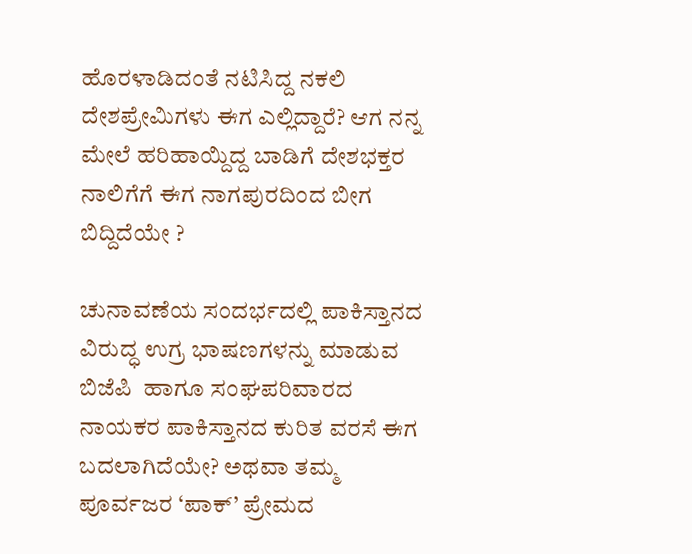ಹೊರಳಾಡಿದಂತೆ ನಟಿಸಿದ್ದ ನಕಲಿ ದೇಶಪ್ರೇಮಿಗಳು ಈಗ ಎಲ್ಲಿದ್ದಾರೆ? ಆಗ ನನ್ನ ಮೇಲೆ ಹರಿಹಾಯ್ದಿದ್ದ ಬಾಡಿಗೆ ದೇಶಭಕ್ತರ ನಾಲಿಗೆಗೆ ಈಗ ನಾಗಪುರದಿಂದ ಬೀಗ ಬಿದ್ದಿದೆಯೇ ?

ಚುನಾವಣೆಯ ಸಂದರ್ಭದಲ್ಲಿ ಪಾಕಿಸ್ತಾನದ ವಿರುದ್ಧ ಉಗ್ರ ಭಾಷಣಗಳನ್ನು ಮಾಡುವ  ಬಿಜೆಪಿ  ಹಾಗೂ ಸಂಘಪರಿವಾರದ ನಾಯಕರ ಪಾಕಿಸ್ತಾನದ ಕುರಿತ ವರಸೆ ಈಗ ಬದಲಾಗಿದೆಯೇ? ಅಥವಾ ತಮ್ಮ ಪೂರ್ವಜರ ‘ಪಾಕ್’ ಪ್ರೇಮದ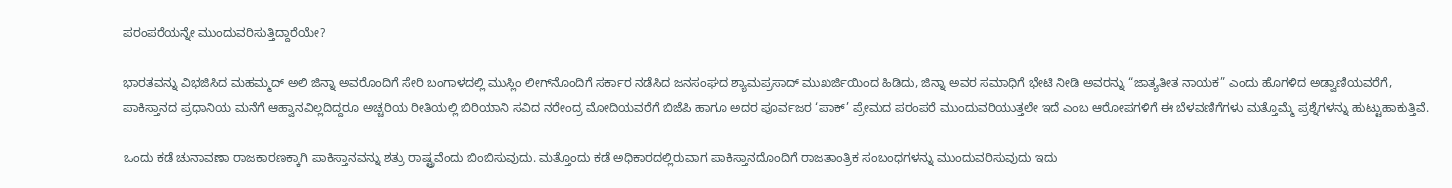ಪರಂಪರೆಯನ್ನೇ ಮುಂದುವರಿಸುತ್ತಿದ್ದಾರೆಯೇ?

ಭಾರತವನ್ನು ವಿಭಜಿಸಿದ ಮಹಮ್ಮದ್ ಅಲಿ ಜಿನ್ನಾ ಅವರೊಂದಿಗೆ ಸೇರಿ ಬಂಗಾಳದಲ್ಲಿ ಮುಸ್ಲಿಂ ಲೀಗ್‌ನೊಂದಿಗೆ ಸರ್ಕಾರ ನಡೆಸಿದ ಜನಸಂಘದ ಶ್ಯಾಮಪ್ರಸಾದ್ ಮುಖರ್ಜಿಯಿಂದ ಹಿಡಿದು, ಜಿನ್ನಾ ಅವರ ಸಮಾಧಿಗೆ ಭೇಟಿ ನೀಡಿ ಅವರನ್ನು “ಜಾತ್ಯತೀತ ನಾಯಕ” ಎಂದು ಹೊಗಳಿದ ಅಡ್ವಾಣಿಯವರೆಗೆ, ಪಾಕಿಸ್ತಾನದ ಪ್ರಧಾನಿಯ ಮನೆಗೆ ಆಹ್ವಾನವಿಲ್ಲದಿದ್ದರೂ ಅಚ್ಚರಿಯ ರೀತಿಯಲ್ಲಿ ಬಿರಿಯಾನಿ ಸವಿದ ನರೇಂದ್ರ ಮೋದಿಯವರೆಗೆ ಬಿಜೆಪಿ ಹಾಗೂ ಅದರ ಪೂರ್ವಜರ ‘ಪಾಕ್’ ಪ್ರೇಮದ ಪರಂಪರೆ ಮುಂದುವರಿಯುತ್ತಲೇ ಇದೆ ಎಂಬ ಆರೋಪಗಳಿಗೆ ಈ ಬೆಳವಣಿಗೆಗಳು ಮತ್ತೊಮ್ಮೆ ಪ್ರಶ್ನೆಗಳನ್ನು ಹುಟ್ಟುಹಾಕುತ್ತಿವೆ.

ಒಂದು ಕಡೆ ಚುನಾವಣಾ ರಾಜಕಾರಣಕ್ಕಾಗಿ ಪಾಕಿಸ್ತಾನವನ್ನು ಶತ್ರು ರಾಷ್ಟ್ರವೆಂದು ಬಿಂಬಿಸುವುದು. ಮತ್ತೊಂದು ಕಡೆ ಅಧಿಕಾರದಲ್ಲಿರುವಾಗ ಪಾಕಿಸ್ತಾನದೊಂದಿಗೆ ರಾಜತಾಂತ್ರಿಕ ಸಂಬಂಧಗಳನ್ನು ಮುಂದುವರಿಸುವುದು ಇದು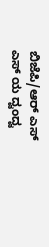ಬಿಜೆಪಿ/ಆರ್ ಎಸ್ ಎಸ್ ಯ ದ್ವಂದ್ವ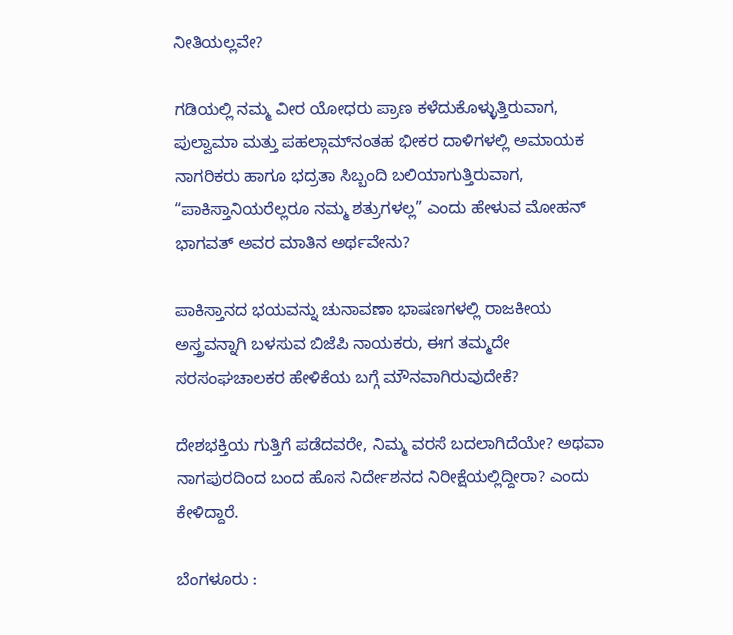ನೀತಿಯಲ್ಲವೇ?

ಗಡಿಯಲ್ಲಿ ನಮ್ಮ ವೀರ ಯೋಧರು ಪ್ರಾಣ ಕಳೆದುಕೊಳ್ಳುತ್ತಿರುವಾಗ, ಪುಲ್ವಾಮಾ ಮತ್ತು ಪಹಲ್ಗಾಮ್‌ನಂತಹ ಭೀಕರ ದಾಳಿಗಳಲ್ಲಿ ಅಮಾಯಕ ನಾಗರಿಕರು ಹಾಗೂ ಭದ್ರತಾ ಸಿಬ್ಬಂದಿ ಬಲಿಯಾಗುತ್ತಿರುವಾಗ, “ಪಾಕಿಸ್ತಾನಿಯರೆಲ್ಲರೂ ನಮ್ಮ ಶತ್ರುಗಳಲ್ಲ” ಎಂದು ಹೇಳುವ ಮೋಹನ್ ಭಾಗವತ್ ಅವರ ಮಾತಿನ ಅರ್ಥವೇನು?

ಪಾಕಿಸ್ತಾನದ ಭಯವನ್ನು ಚುನಾವಣಾ ಭಾಷಣಗಳಲ್ಲಿ ರಾಜಕೀಯ ಅಸ್ತ್ರವನ್ನಾಗಿ ಬಳಸುವ ಬಿಜೆಪಿ ನಾಯಕರು, ಈಗ ತಮ್ಮದೇ ಸರಸಂಘಚಾಲಕರ ಹೇಳಿಕೆಯ ಬಗ್ಗೆ ಮೌನವಾಗಿರುವುದೇಕೆ?

ದೇಶಭಕ್ತಿಯ ಗುತ್ತಿಗೆ ಪಡೆದವರೇ, ನಿಮ್ಮ ವರಸೆ ಬದಲಾಗಿದೆಯೇ? ಅಥವಾ ನಾಗಪುರದಿಂದ ಬಂದ ಹೊಸ ನಿರ್ದೇಶನದ ನಿರೀಕ್ಷೆಯಲ್ಲಿದ್ದೀರಾ? ಎಂದು ಕೇಳಿದ್ದಾರೆ.

ಬೆಂಗಳೂರು :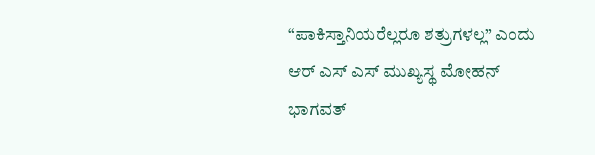“ಪಾಕಿಸ್ತಾನಿಯರೆಲ್ಲರೂ ಶತ್ರುಗಳಲ್ಲ” ಎಂದು  ಆರ್‌ ಎಸ್‌ ಎಸ್‌ ಮುಖ್ಯಸ್ಥ ಮೋಹನ್ ಭಾಗವತ್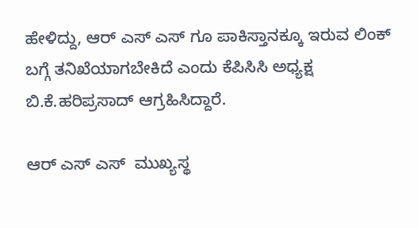ಹೇಳಿದ್ದು, ಆರ್ ಎಸ್ ಎಸ್ ಗೂ ಪಾಕಿಸ್ತಾನಕ್ಕೂ ಇರುವ ಲಿಂಕ್ ಬಗ್ಗೆ ತನಿಖೆಯಾಗಬೇಕಿದೆ ಎಂದು ಕೆಪಿಸಿಸಿ ಅಧ್ಯಕ್ಷ ಬಿ.ಕೆ.ಹರಿಪ್ರಸಾದ್‌ ಆಗ್ರಹಿಸಿದ್ದಾರೆ.

ಆರ್ ಎಸ್ ಎಸ್  ಮುಖ್ಯಸ್ಥ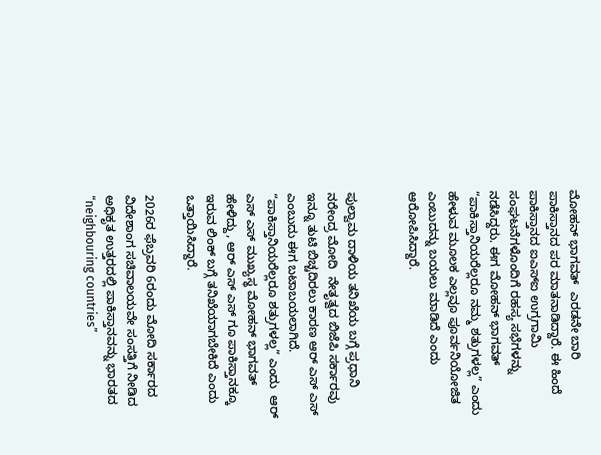ಮೋಹನ್ ಭಾಗವತ್  ಎರಡನೇ ಬಾರಿ ಪಾಕಿಸ್ತಾನದ ಪರ ಮಾತನಾಡಿದ್ದಾರೆ. ಈ ಹಿಂದೆ ಪಾಕಿಸ್ತಾನದ ಐಎಸ್‌ಐ ಉಗ್ರಗಾಮಿ ಸಂಘಟನೆಗಳೊಂದಿಗೆ ರಹಸ್ಯ ಸಭೆಗಳನ್ನು ನಡೆಸಿದ್ದರು. ಈಗ ಮೋಹನ್ ಭಾಗವತ್ “ಪಾಕಿಸ್ತಾನಿಯರೆಲ್ಲರೂ ನಮ್ಮ ಶತ್ರುಗಳಲ್ಲ” ಎಂದು ಹೇಳುವ ಮೂಲಕ ಎಲ್ಲವೂ ಪೂರ್ವನಿಯೋಜಿತ ಎಂಬುದನ್ನು ಬಯಲು ಮಾಡಿದೆ ಎಂದು ಆರೋಪಿಸಿದ್ದಾರೆ.


ಪುಲ್ವಾಮ ದಾಳಿಯ ತನಿಖೆಯ ಬಗ್ಗೆ ಪ್ರಧಾನಿ ನರೇಂದ್ರ ಮೋದಿ  ನೇತೃತ್ವದ ಬಿಜೆಪಿ ಸರ್ಕಾರವು ಇನ್ನೂ ತುಟಿ ಬಿಚ್ಚದಿರಲು ಕಾರಣ ಆರ್ ಎಸ್ ಎಸ್ ಎಂಬುದು ಈಗ ಬಟಾಬಯಲಾಗಿದೆ. “ಪಾಕಿಸ್ತಾನಿಯರೆಲ್ಲರೂ ಶತ್ರುಗಳಲ್ಲ” ಎಂದು  ಆರ್‌ ಎಸ್‌ ಎಸ್‌ ಮುಖ್ಯಸ್ಥ ಮೋಹನ್ ಭಾಗವತ್ ಹೇಳಿದ್ದು, ಆರ್ ಎಸ್ ಎಸ್ ಗೂ ಪಾಕಿಸ್ತಾನಕ್ಕೂ ಇರುವ ಲಿಂಕ್ ಬಗ್ಗೆ ತನಿಖೆಯಾಗಬೇಕಿದೆ ಎಂದು ಒತ್ತಾಯಿಸಿದ್ದಾರೆ.

2026ರ ಫೆಬ್ರವರಿ 6ರಂದು ಮೋದಿ ಸರ್ಕಾರದ ವಿದೇಶಾಂಗ ಸಚಿವಾಲಯವೇ ಸಂಸತ್ತಿಗೆ ನೀಡಿದ ಅಧಿಕೃತ ಉತ್ತರದಲ್ಲಿ ಪಾಕಿಸ್ತಾನವನ್ನು ಭಾರತದ “neighbouring countries”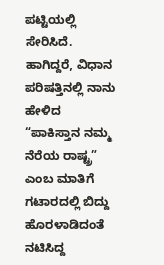ಪಟ್ಟಿಯಲ್ಲಿ ಸೇರಿಸಿದೆ. ಹಾಗಿದ್ದರೆ, ವಿಧಾನ ಪರಿಷತ್ತಿನಲ್ಲಿ ನಾನು ಹೇಳಿದ “ಪಾಕಿಸ್ತಾನ ನಮ್ಮ ನೆರೆಯ ರಾಷ್ಟ್ರ” ಎಂಬ ಮಾತಿಗೆ ಗಟಾರದಲ್ಲಿ ಬಿದ್ದು ಹೊರಳಾಡಿದಂತೆ ನಟಿಸಿದ್ದ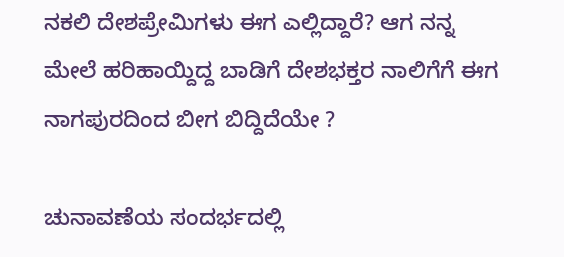ನಕಲಿ ದೇಶಪ್ರೇಮಿಗಳು ಈಗ ಎಲ್ಲಿದ್ದಾರೆ? ಆಗ ನನ್ನ ಮೇಲೆ ಹರಿಹಾಯ್ದಿದ್ದ ಬಾಡಿಗೆ ದೇಶಭಕ್ತರ ನಾಲಿಗೆಗೆ ಈಗ ನಾಗಪುರದಿಂದ ಬೀಗ ಬಿದ್ದಿದೆಯೇ ?

ಚುನಾವಣೆಯ ಸಂದರ್ಭದಲ್ಲಿ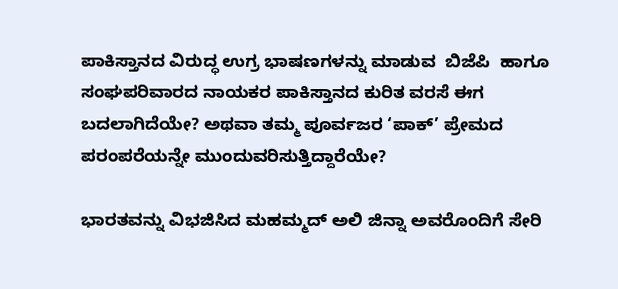ಪಾಕಿಸ್ತಾನದ ವಿರುದ್ಧ ಉಗ್ರ ಭಾಷಣಗಳನ್ನು ಮಾಡುವ  ಬಿಜೆಪಿ  ಹಾಗೂ ಸಂಘಪರಿವಾರದ ನಾಯಕರ ಪಾಕಿಸ್ತಾನದ ಕುರಿತ ವರಸೆ ಈಗ ಬದಲಾಗಿದೆಯೇ? ಅಥವಾ ತಮ್ಮ ಪೂರ್ವಜರ ‘ಪಾಕ್’ ಪ್ರೇಮದ ಪರಂಪರೆಯನ್ನೇ ಮುಂದುವರಿಸುತ್ತಿದ್ದಾರೆಯೇ?

ಭಾರತವನ್ನು ವಿಭಜಿಸಿದ ಮಹಮ್ಮದ್ ಅಲಿ ಜಿನ್ನಾ ಅವರೊಂದಿಗೆ ಸೇರಿ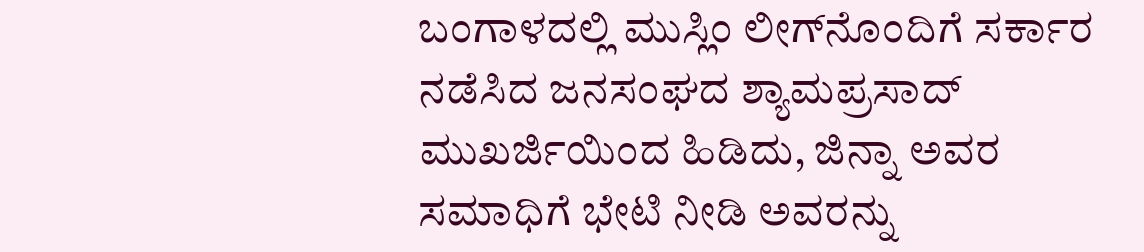ಬಂಗಾಳದಲ್ಲಿ ಮುಸ್ಲಿಂ ಲೀಗ್‌ನೊಂದಿಗೆ ಸರ್ಕಾರ ನಡೆಸಿದ ಜನಸಂಘದ ಶ್ಯಾಮಪ್ರಸಾದ್ ಮುಖರ್ಜಿಯಿಂದ ಹಿಡಿದು, ಜಿನ್ನಾ ಅವರ ಸಮಾಧಿಗೆ ಭೇಟಿ ನೀಡಿ ಅವರನ್ನು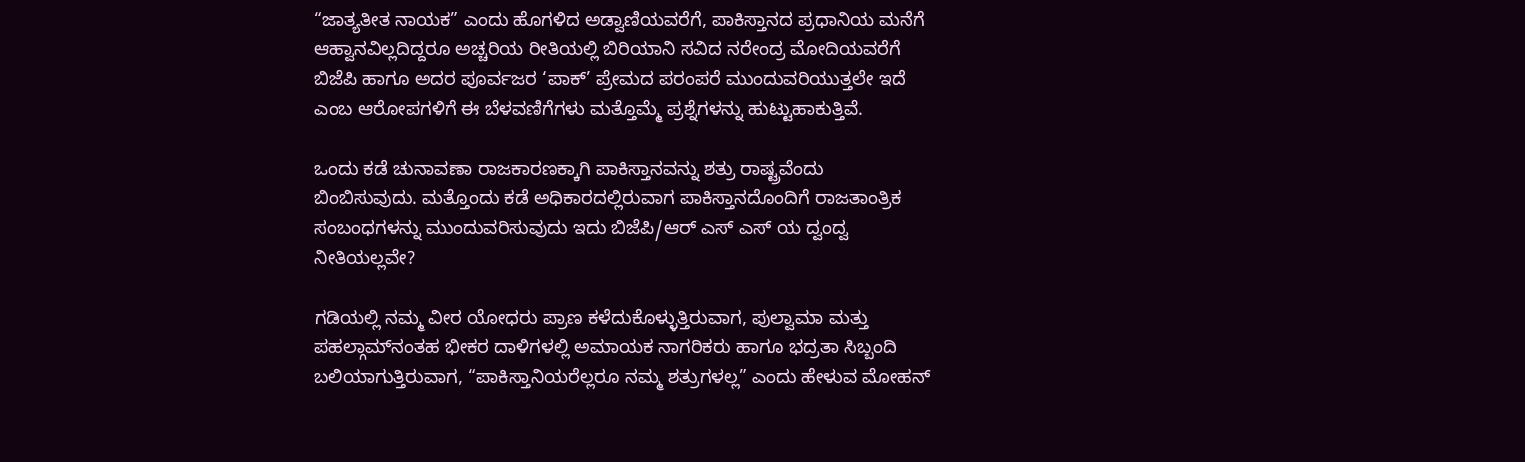“ಜಾತ್ಯತೀತ ನಾಯಕ” ಎಂದು ಹೊಗಳಿದ ಅಡ್ವಾಣಿಯವರೆಗೆ, ಪಾಕಿಸ್ತಾನದ ಪ್ರಧಾನಿಯ ಮನೆಗೆ ಆಹ್ವಾನವಿಲ್ಲದಿದ್ದರೂ ಅಚ್ಚರಿಯ ರೀತಿಯಲ್ಲಿ ಬಿರಿಯಾನಿ ಸವಿದ ನರೇಂದ್ರ ಮೋದಿಯವರೆಗೆ ಬಿಜೆಪಿ ಹಾಗೂ ಅದರ ಪೂರ್ವಜರ ‘ಪಾಕ್’ ಪ್ರೇಮದ ಪರಂಪರೆ ಮುಂದುವರಿಯುತ್ತಲೇ ಇದೆ ಎಂಬ ಆರೋಪಗಳಿಗೆ ಈ ಬೆಳವಣಿಗೆಗಳು ಮತ್ತೊಮ್ಮೆ ಪ್ರಶ್ನೆಗಳನ್ನು ಹುಟ್ಟುಹಾಕುತ್ತಿವೆ.

ಒಂದು ಕಡೆ ಚುನಾವಣಾ ರಾಜಕಾರಣಕ್ಕಾಗಿ ಪಾಕಿಸ್ತಾನವನ್ನು ಶತ್ರು ರಾಷ್ಟ್ರವೆಂದು ಬಿಂಬಿಸುವುದು. ಮತ್ತೊಂದು ಕಡೆ ಅಧಿಕಾರದಲ್ಲಿರುವಾಗ ಪಾಕಿಸ್ತಾನದೊಂದಿಗೆ ರಾಜತಾಂತ್ರಿಕ ಸಂಬಂಧಗಳನ್ನು ಮುಂದುವರಿಸುವುದು ಇದು ಬಿಜೆಪಿ/ಆರ್ ಎಸ್ ಎಸ್ ಯ ದ್ವಂದ್ವ ನೀತಿಯಲ್ಲವೇ?

ಗಡಿಯಲ್ಲಿ ನಮ್ಮ ವೀರ ಯೋಧರು ಪ್ರಾಣ ಕಳೆದುಕೊಳ್ಳುತ್ತಿರುವಾಗ, ಪುಲ್ವಾಮಾ ಮತ್ತು ಪಹಲ್ಗಾಮ್‌ನಂತಹ ಭೀಕರ ದಾಳಿಗಳಲ್ಲಿ ಅಮಾಯಕ ನಾಗರಿಕರು ಹಾಗೂ ಭದ್ರತಾ ಸಿಬ್ಬಂದಿ ಬಲಿಯಾಗುತ್ತಿರುವಾಗ, “ಪಾಕಿಸ್ತಾನಿಯರೆಲ್ಲರೂ ನಮ್ಮ ಶತ್ರುಗಳಲ್ಲ” ಎಂದು ಹೇಳುವ ಮೋಹನ್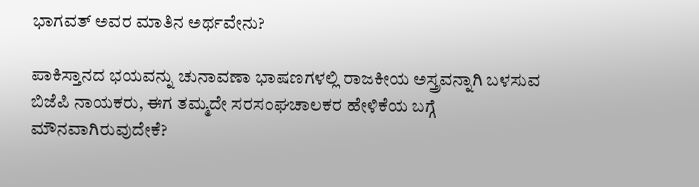ಭಾಗವತ್ ಅವರ ಮಾತಿನ ಅರ್ಥವೇನು?

ಪಾಕಿಸ್ತಾನದ ಭಯವನ್ನು ಚುನಾವಣಾ ಭಾಷಣಗಳಲ್ಲಿ ರಾಜಕೀಯ ಅಸ್ತ್ರವನ್ನಾಗಿ ಬಳಸುವ ಬಿಜೆಪಿ ನಾಯಕರು, ಈಗ ತಮ್ಮದೇ ಸರಸಂಘಚಾಲಕರ ಹೇಳಿಕೆಯ ಬಗ್ಗೆ ಮೌನವಾಗಿರುವುದೇಕೆ?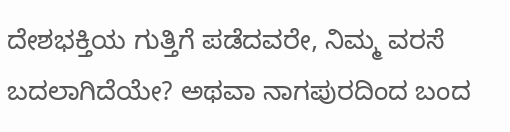ದೇಶಭಕ್ತಿಯ ಗುತ್ತಿಗೆ ಪಡೆದವರೇ, ನಿಮ್ಮ ವರಸೆ ಬದಲಾಗಿದೆಯೇ? ಅಥವಾ ನಾಗಪುರದಿಂದ ಬಂದ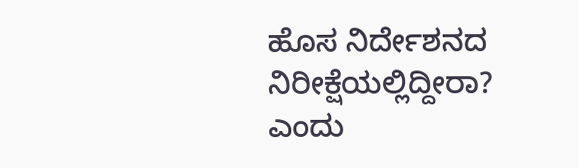ಹೊಸ ನಿರ್ದೇಶನದ ನಿರೀಕ್ಷೆಯಲ್ಲಿದ್ದೀರಾ? ಎಂದು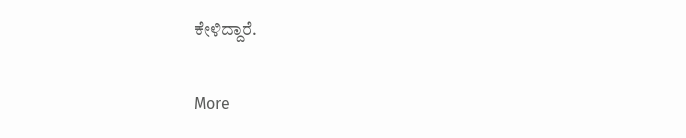ಕೇಳಿದ್ದಾರೆ.

More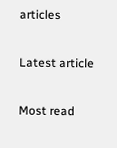articles

Latest article

Most read